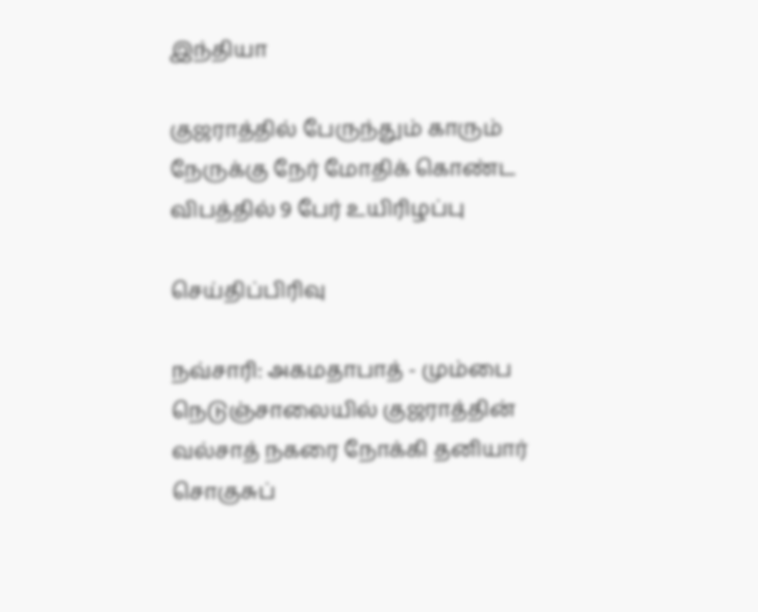இந்தியா

குஜராத்தில் பேருந்தும் காரும் நேருக்கு நேர் மோதிக் கொண்ட விபத்தில் 9 பேர் உயிரிழப்பு

செய்திப்பிரிவு

நவ்சாரி: அகமதாபாத் - மும்பை நெடுஞ்சாலையில் குஜராத்தின் வல்சாத் நகரை நோக்கி தனியார் சொகுசுப்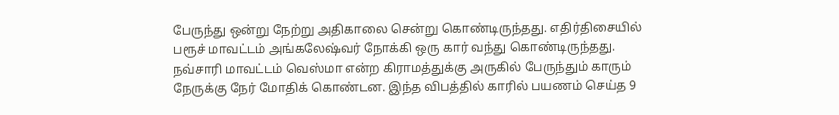பேருந்து ஒன்று நேற்று அதிகாலை சென்று கொண்டிருந்தது. எதிர்திசையில் பரூச் மாவட்டம் அங்கலேஷ்வர் நோக்கி ஒரு கார் வந்து கொண்டிருந்தது. நவ்சாரி மாவட்டம் வெஸ்மா என்ற கிராமத்துக்கு அருகில் பேருந்தும் காரும் நேருக்கு நேர் மோதிக் கொண்டன. இந்த விபத்தில் காரில் பயணம் செய்த 9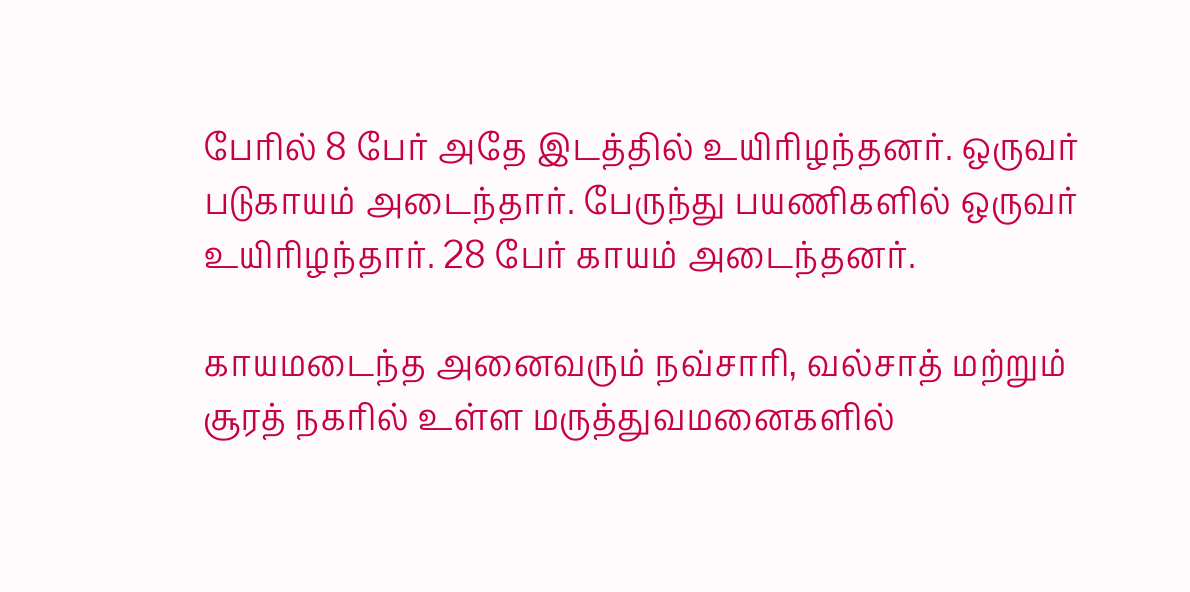பேரில் 8 பேர் அதே இடத்தில் உயிரிழந்தனர். ஒருவர் படுகாயம் அடைந்தார். பேருந்து பயணிகளில் ஒருவர் உயிரிழந்தார். 28 பேர் காயம் அடைந்தனர்.

காயமடைந்த அனைவரும் நவ்சாரி, வல்சாத் மற்றும் சூரத் நகரில் உள்ள மருத்துவமனைகளில்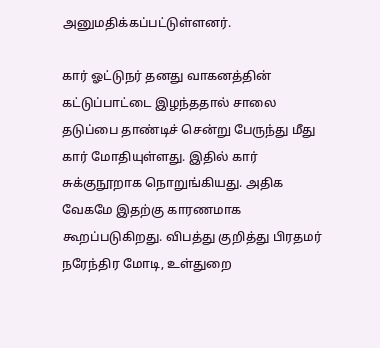அனுமதிக்கப்பட்டுள்ளனர்.

கார் ஓட்டுநர் தனது வாகனத்தின் கட்டுப்பாட்டை இழந்ததால் சாலை தடுப்பை தாண்டிச் சென்று பேருந்து மீது கார் மோதியுள்ளது. இதில் கார் சுக்குநூறாக நொறுங்கியது. அதிக வேகமே இதற்கு காரணமாக கூறப்படுகிறது. விபத்து குறித்து பிரதமர் நரேந்திர மோடி, உள்துறை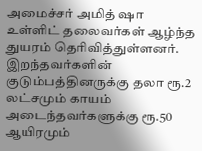அமைச்சர் அமித் ஷா உள்ளிட் தலைவர்கள் ஆழ்ந்த துயரம் தெரிவித்துள்ளனர். இறந்தவர்களின் குடும்பத்தினருக்கு தலா ரூ.2 லட்சமும் காயம் அடைந்தவர்களுக்கு ரூ.50 ஆயிரமும்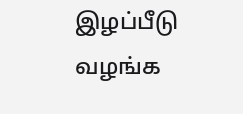இழப்பீடு வழங்க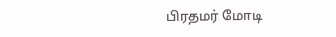பிரதமர் மோடி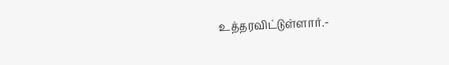உத்தரவிட்டுள்ளார்.-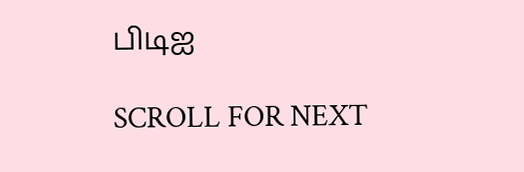பிடிஐ

SCROLL FOR NEXT